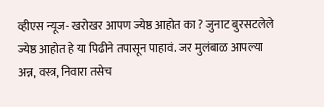व्हीएस न्यूज- खरोखर आपण ज्येष्ठ आहोत का ? जुनाट बुरसटलेले ज्येष्ठ आहोत हे या पिढीने तपासून पाहावं. जर मुलंबाळ आपल्या अन्न, वस्त्र, निवारा तसेच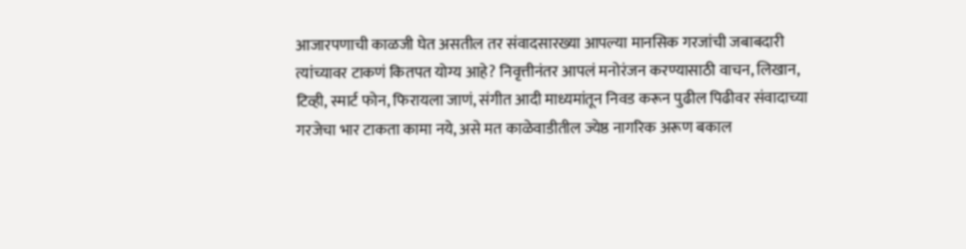आजारपणाची काळजी घेत असतील तर संवादसारख्या आपल्या मानसिक गरजांची जबाबदारी त्यांच्यावर टाकणं कितपत योग्य आहे? निवृत्तीनंतर आपलं मनोरंजन करण्यासाठी वाचन, लिखान, टिव्ही, स्मार्ट फोन, फिरायला जाणं, संगीत आदी माध्यमांतून निवड करून पुढील पिढीवर संवादाच्या गरजेचा भार टाकता कामा नये, असे मत काळेवाडीतील ज्येष्ठ नागरिक अरूण बकाल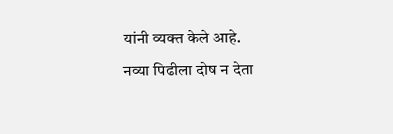यांनी व्यक्त केले आहे.
नव्या पिढीला दोष न देता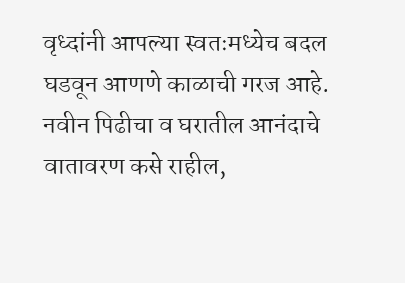वृध्दांनी आपल्या स्वतःमध्येच बदल घडवून आणणे काळाची गरज आहे. नवीन पिढीचा व घरातील आनंदाचे वातावरण कसे राहील,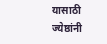यासाठी ज्येष्ठांनी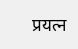प्रयत्न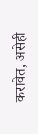करावेत, असेही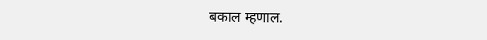बकाल म्हणाल.